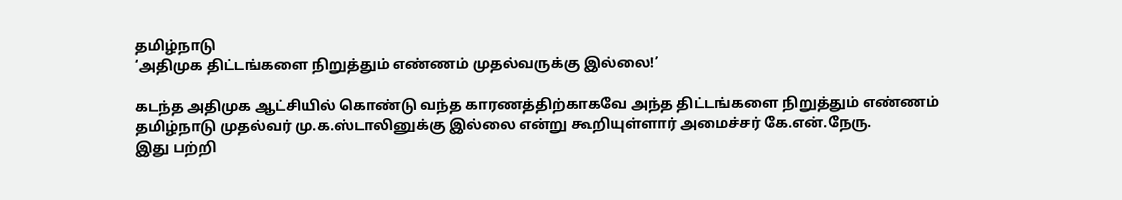தமிழ்நாடு
‘அதிமுக திட்டங்களை நிறுத்தும் எண்ணம் முதல்வருக்கு இல்லை!’

கடந்த அதிமுக ஆட்சியில் கொண்டு வந்த காரணத்திற்காகவே அந்த திட்டங்களை நிறுத்தும் எண்ணம் தமிழ்நாடு முதல்வர் மு.க.ஸ்டாலினுக்கு இல்லை என்று கூறியுள்ளார் அமைச்சர் கே.என்.நேரு.
இது பற்றி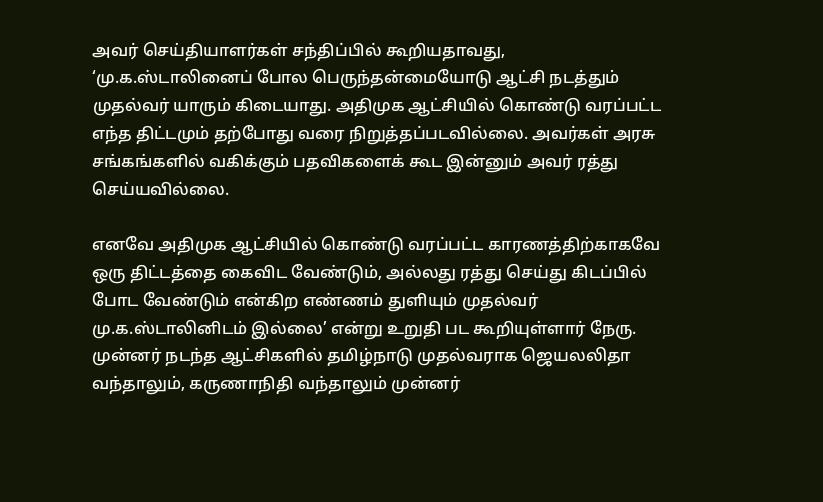அவர் செய்தியாளர்கள் சந்திப்பில் கூறியதாவது, ‘மு.க.ஸ்டாலினைப் போல பெருந்தன்மையோடு ஆட்சி நடத்தும் முதல்வர் யாரும் கிடையாது. அதிமுக ஆட்சியில் கொண்டு வரப்பட்ட எந்த திட்டமும் தற்போது வரை நிறுத்தப்படவில்லை. அவர்கள் அரசு சங்கங்களில் வகிக்கும் பதவிகளைக் கூட இன்னும் அவர் ரத்து செய்யவில்லை.

எனவே அதிமுக ஆட்சியில் கொண்டு வரப்பட்ட காரணத்திற்காகவே ஒரு திட்டத்தை கைவிட வேண்டும், அல்லது ரத்து செய்து கிடப்பில் போட வேண்டும் என்கிற எண்ணம் துளியும் முதல்வர் மு.க.ஸ்டாலினிடம் இல்லை’ என்று உறுதி பட கூறியுள்ளார் நேரு.
முன்னர் நடந்த ஆட்சிகளில் தமிழ்நாடு முதல்வராக ஜெயலலிதா வந்தாலும், கருணாநிதி வந்தாலும் முன்னர்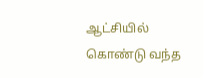ஆட்சியில் கொண்டு வந்த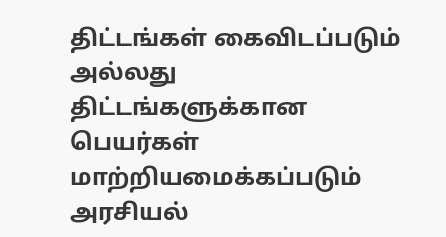திட்டங்கள் கைவிடப்படும் அல்லது திட்டங்களுக்கான பெயர்கள் மாற்றியமைக்கப்படும் அரசியல்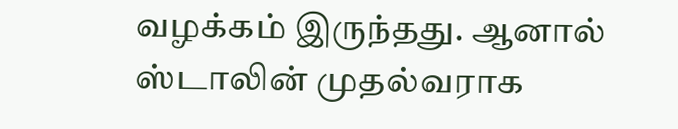வழக்கம் இருந்தது. ஆனால் ஸ்டாலின் முதல்வராக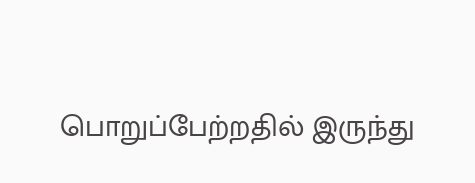பொறுப்பேற்றதில் இருந்து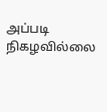அப்படி நிகழவில்லை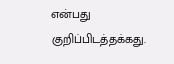என்பது குறிப்பிடத்தக்கது.